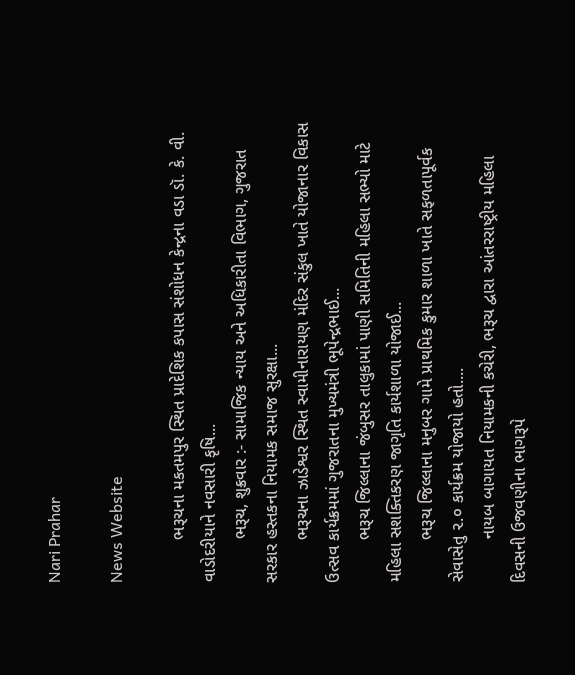Nari Prahar

News Website

         ભરૂચના મકતમપુર સ્થિત પ્રાદેશિક કપાસ સંશોધન કેન્દ્રના વડા ડૉ. કે. વી. વાડોદરીયાને નવસારી કૃષિ...
         ભરૂચ, શુક્રવાર :- સામાજિક ન્યાય અને અધિકારીતા વિભાગ, ગુજરાત સરકાર હસ્તકના નિયામક સમાજ સુરક્ષા...
         ભરૂચના ઝાડેશ્વર સ્થિત સ્વામીનારાયણ મંદિર સંકુલ ખાતે યોજાનાર વિકાસ ઉત્સવ કાર્યક્રમમાં ગુજરાતના મુખ્યમંત્રી ભૂપેન્દ્રભાઈ...
         ભરૂચ જિલ્લાના જંબુસર તાલુકામાં પાણી સમિતિની મહિલા સભ્યો માટે મહિલા સશક્તિકરણ જાગૃતિ કાર્યશાળા યોજાઈ...
         ભરૂચ જિલ્લાના મનુબર ગામે પ્રાથમિક કુમાર શાળા ખાતે સફળતાપૂર્વક સેવાસેતુ ૨.૦ કાર્યક્રમ યોજાયો હતો....
         નાયબ બાગાયત નિયામકની કચેરી, ભરૂચ દ્વારા આંતરરાષ્ટ્રીય મહિલા દિવસની ઉજવણીના ભાગરૂપે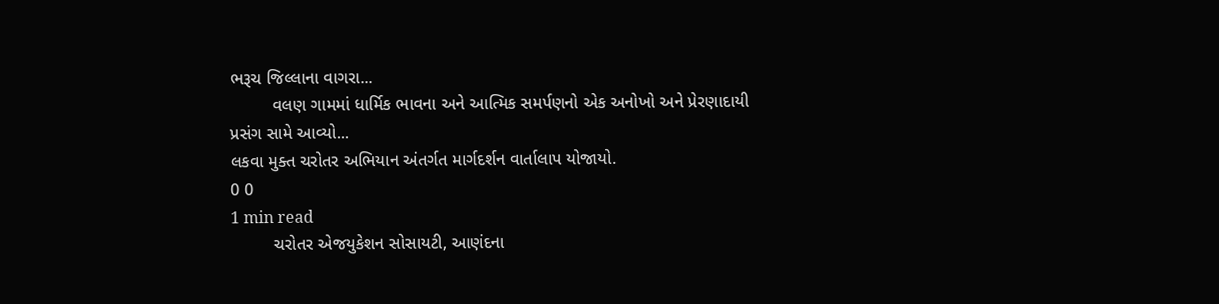ભરૂચ જિલ્લાના વાગરા...
         વલણ ગામમાં ધાર્મિક ભાવના અને આત્મિક સમર્પણનો એક અનોખો અને પ્રેરણાદાયી પ્રસંગ સામે આવ્યો...
લકવા મુક્ત ચરોતર અભિયાન અંતર્ગત માર્ગદર્શન વાર્તાલાપ યોજાયો.
0 0
1 min read
         ચરોતર એજયુકેશન સોસાયટી, આણંદના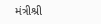મંત્રીશ્રી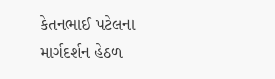કેતનભાઈ પટેલના માર્ગદર્શન હેઠળ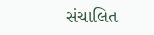સંચાલિત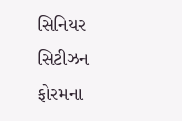સિનિયર સિટીઝન ફોરમના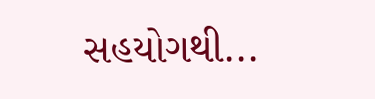સહયોગથી...